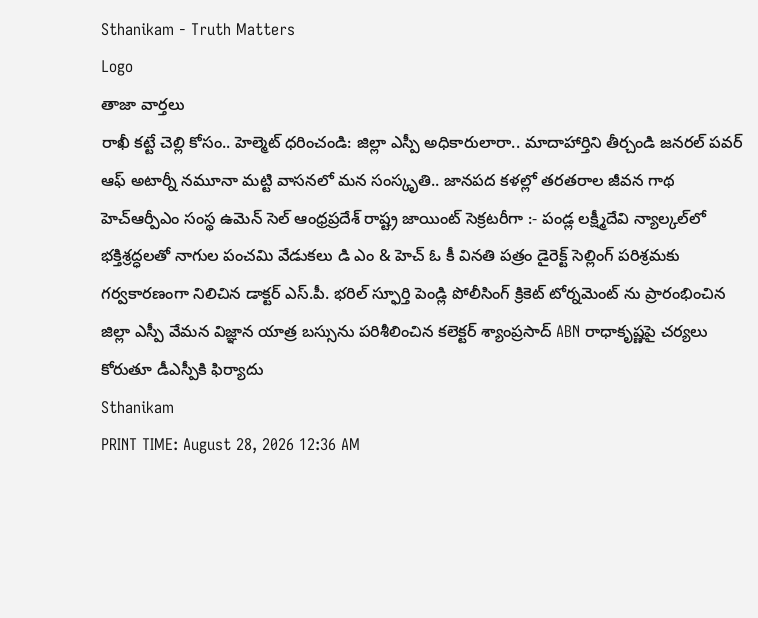Sthanikam - Truth Matters
Logo
తాజా వార్తలు
రాఖీ కట్టే చెల్లి కోసం.. హెల్మెట్‌ ధరించండి: జిల్లా ఎస్పీ అధికారులారా.. మాదాహార్తిని తీర్చండి జనరల్ పవర్ ఆఫ్ అటార్నీ నమూనా మట్టి వాసనలో మన సంస్కృతి.. జానపద కళల్లో తరతరాల జీవన గాథ హెచ్ఆర్పీఎం సంస్థ ఉమెన్ సెల్ ఆంధ్రప్రదేశ్ రాష్ట్ర జాయింట్ సెక్రటరీగా :- పండ్ల లక్ష్మీదేవి న్యాల్కల్‌లో భక్తిశ్రద్ధలతో నాగుల పంచమి వేడుకలు డి ఎం & హెచ్ ఓ కీ వినతి పత్రం డైరెక్ట్ సెల్లింగ్ పరిశ్రమకు గర్వకారణంగా నిలిచిన డాక్టర్ ఎస్.పీ. భరిల్ స్ఫూర్తి పెండ్లి పోలీసింగ్ క్రికెట్ టోర్నమెంట్ ను ప్రారంభించిన జిల్లా ఎస్పీ వేమన విజ్ఞాన యాత్ర బస్సును పరిశీలించిన కలెక్టర్ శ్యాంప్రసాద్ ABN రాధాకృష్ణపై చర్యలు కోరుతూ డీఎస్పీకి ఫిర్యాదు
Sthanikam
PRINT TIME: August 28, 2026 12:36 AM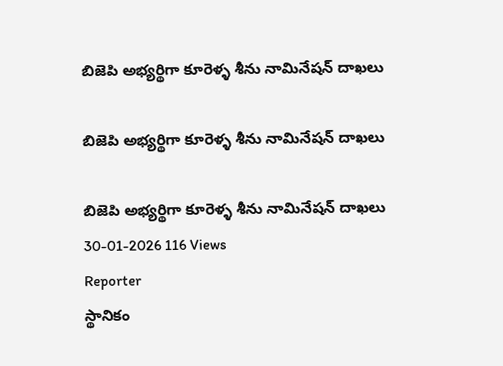బిజెపి అభ్యర్థిగా కూరెళ్ళ శీను నామినేషన్ దాఖలు

బిజెపి అభ్యర్థిగా కూరెళ్ళ శీను నామినేషన్ దాఖలు

బిజెపి అభ్యర్థిగా కూరెళ్ళ శీను నామినేషన్ దాఖలు
30-01-2026 116 Views
Reporter
స్థానికం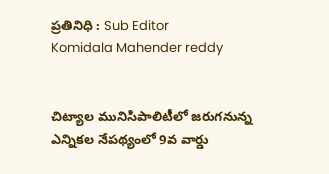ప్రతినిధి : Sub Editor
Komidala Mahender reddy


చిట్యాల మునిసిపాలిటీలో జరుగనున్న ఎన్నికల నేపథ్యంలో 9వ వార్డు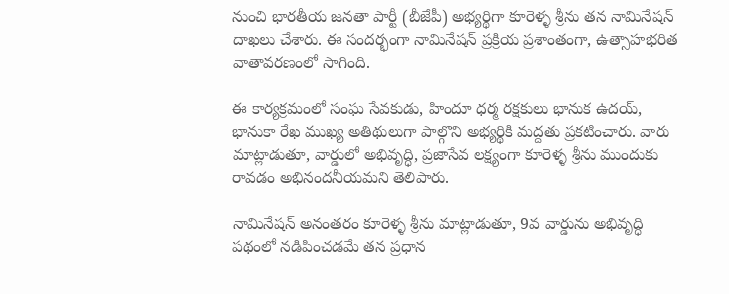నుంచి భారతీయ జనతా పార్టీ (బీజేపీ) అభ్యర్థిగా కూరెళ్ళ శ్రీను తన నామినేషన్ దాఖలు చేశారు. ఈ సందర్భంగా నామినేషన్ ప్రక్రియ ప్రశాంతంగా, ఉత్సాహభరిత వాతావరణంలో సాగింది.

ఈ కార్యక్రమంలో సంఘ సేవకుడు, హిందూ ధర్మ రక్షకులు భానుక ఉదయ్, భానుకా రేఖ ముఖ్య అతిథులుగా పాల్గొని అభ్యర్థికి మద్దతు ప్రకటించారు. వారు మాట్లాడుతూ, వార్డులో అభివృద్ధి, ప్రజాసేవ లక్ష్యంగా కూరెళ్ళ శ్రీను ముందుకు రావడం అభినందనీయమని తెలిపారు.

నామినేషన్ అనంతరం కూరెళ్ళ శ్రీను మాట్లాడుతూ, 9వ వార్డును అభివృద్ధి పథంలో నడిపించడమే తన ప్రధాన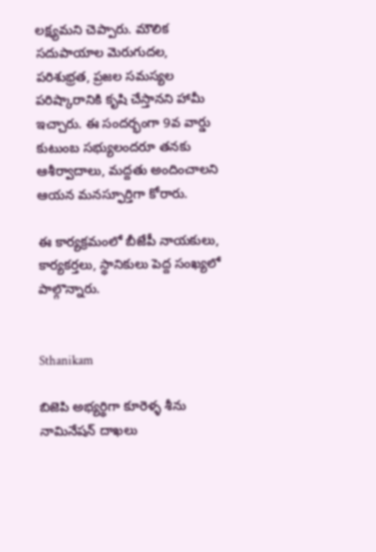లక్ష్యమని చెప్పారు. మౌలిక సదుపాయాల మెరుగుదల, పరిశుభ్రత, ప్రజల సమస్యల పరిష్కారానికి కృషి చేస్తానని హామీ ఇచ్చారు. ఈ సందర్భంగా 9వ వార్డు కుటుంబ సభ్యులందరూ తనకు ఆశీర్వాదాలు, మద్దతు అందించాలని ఆయన మనస్ఫూర్తిగా కోరారు.

ఈ కార్యక్రమంలో బీజేపీ నాయకులు, కార్యకర్తలు, స్థానికులు పెద్ద సంఖ్యలో పాల్గొన్నారు.


Sthanikam

బిజెపి అభ్యర్థిగా కూరెళ్ళ శీను నామినేషన్ దాఖలు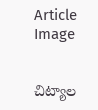Article Image


చిట్యాల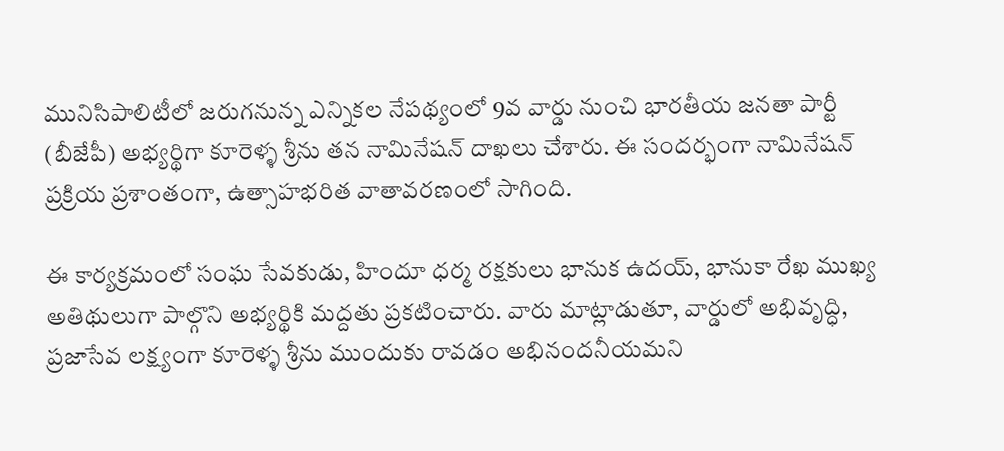మునిసిపాలిటీలో జరుగనున్న ఎన్నికల నేపథ్యంలో 9వ వార్డు నుంచి భారతీయ జనతా పార్టీ (బీజేపీ) అభ్యర్థిగా కూరెళ్ళ శ్రీను తన నామినేషన్ దాఖలు చేశారు. ఈ సందర్భంగా నామినేషన్ ప్రక్రియ ప్రశాంతంగా, ఉత్సాహభరిత వాతావరణంలో సాగింది.

ఈ కార్యక్రమంలో సంఘ సేవకుడు, హిందూ ధర్మ రక్షకులు భానుక ఉదయ్, భానుకా రేఖ ముఖ్య అతిథులుగా పాల్గొని అభ్యర్థికి మద్దతు ప్రకటించారు. వారు మాట్లాడుతూ, వార్డులో అభివృద్ధి, ప్రజాసేవ లక్ష్యంగా కూరెళ్ళ శ్రీను ముందుకు రావడం అభినందనీయమని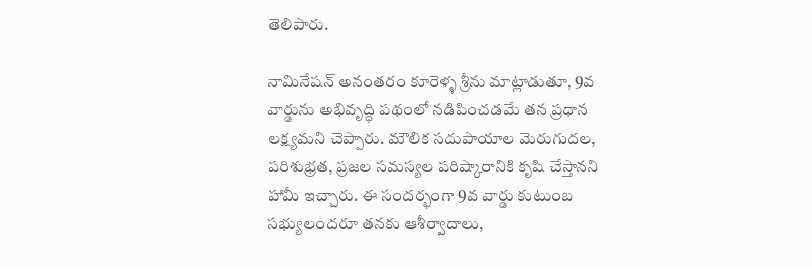తెలిపారు.

నామినేషన్ అనంతరం కూరెళ్ళ శ్రీను మాట్లాడుతూ, 9వ వార్డును అభివృద్ధి పథంలో నడిపించడమే తన ప్రధాన లక్ష్యమని చెప్పారు. మౌలిక సదుపాయాల మెరుగుదల, పరిశుభ్రత, ప్రజల సమస్యల పరిష్కారానికి కృషి చేస్తానని హామీ ఇచ్చారు. ఈ సందర్భంగా 9వ వార్డు కుటుంబ సభ్యులందరూ తనకు ఆశీర్వాదాలు,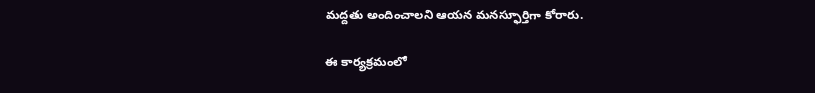మద్దతు అందించాలని ఆయన మనస్ఫూర్తిగా కోరారు.

ఈ కార్యక్రమంలో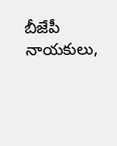బీజేపీ నాయకులు,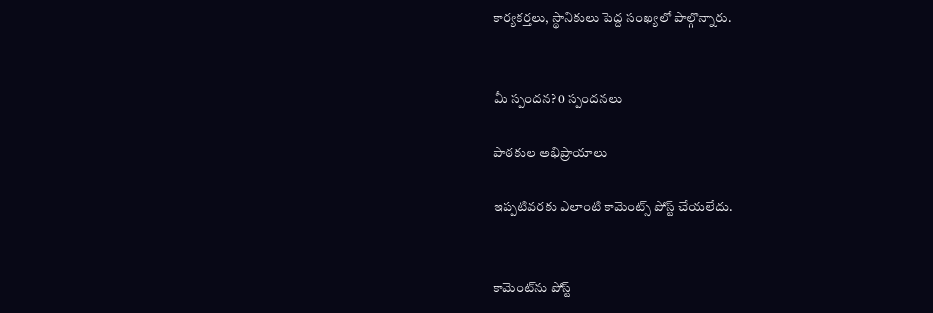కార్యకర్తలు, స్థానికులు పెద్ద సంఖ్యలో పాల్గొన్నారు.


మీ స్పందన? 0 స్పందనలు

పాఠకుల అభిప్రాయాలు

ఇప్పటివరకు ఎలాంటి కామెంట్స్ పోస్ట్ చేయలేదు.


కామెంట్‌ను పోస్ట్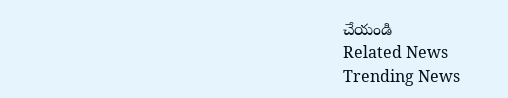చేయండి
Related News
Trending News